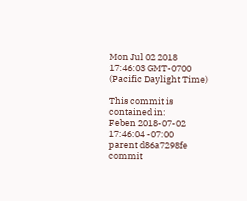Mon Jul 02 2018 17:46:03 GMT-0700 (Pacific Daylight Time)

This commit is contained in:
Feben 2018-07-02 17:46:04 -07:00
parent d86a7298fe
commit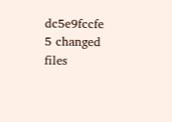dc5e9fccfe
5 changed files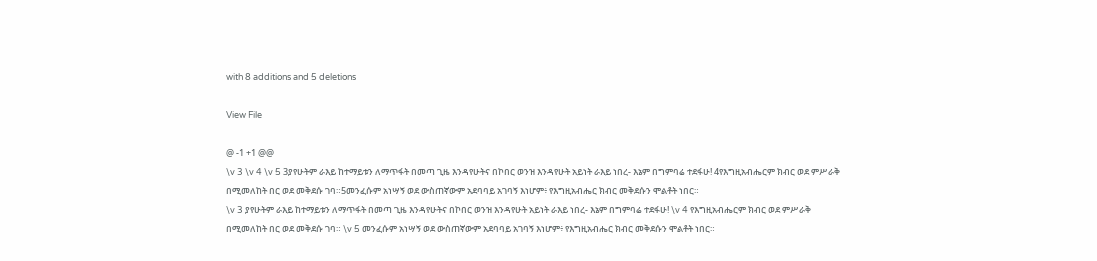with 8 additions and 5 deletions

View File

@ -1 +1 @@
\v 3 \v 4 \v 5 3ያየሁትም ራእይ ከተማይቱን ለማጥፋት በመጣ ጊዜ እንዳየሁትና በኮበር ወንዝ እንዳየሁት አይነት ራእይ ነበረ- እኔም በግምባሬ ተደፋሁ! 4የእግዚአብሔርም ክብር ወደ ምሥራቅ በሚመለከት በር ወደ መቅደሱ ገባ።5መንፈሱም አነሣኝ ወደ ውስጠኛውም አደባባይ አገባኝ እነሆም፥ የእግዚአብሔር ክብር መቅደሱን ሞልቶት ነበር።
\v 3 ያየሁትም ራእይ ከተማይቱን ለማጥፋት በመጣ ጊዜ እንዳየሁትና በኮበር ወንዝ እንዳየሁት አይነት ራእይ ነበረ- እኔም በግምባሬ ተደፋሁ! \v 4 የእግዚአብሔርም ክብር ወደ ምሥራቅ በሚመለከት በር ወደ መቅደሱ ገባ። \v 5 መንፈሱም አነሣኝ ወደ ውስጠኛውም አደባባይ አገባኝ እነሆም፥ የእግዚአብሔር ክብር መቅደሱን ሞልቶት ነበር።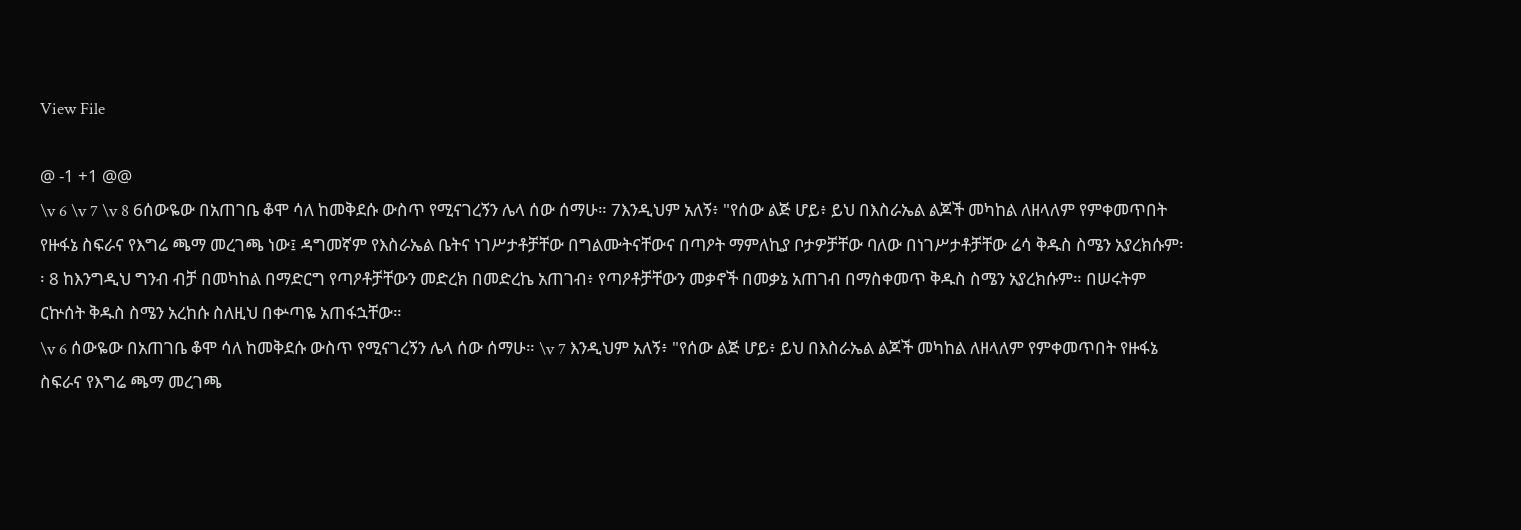View File

@ -1 +1 @@
\v 6 \v 7 \v 8 6ሰውዬው በአጠገቤ ቆሞ ሳለ ከመቅደሱ ውስጥ የሚናገረኝን ሌላ ሰው ሰማሁ። 7እንዲህም አለኝ፥ "የሰው ልጅ ሆይ፥ ይህ በእስራኤል ልጆች መካከል ለዘላለም የምቀመጥበት የዙፋኔ ስፍራና የእግሬ ጫማ መረገጫ ነው፤ ዳግመኛም የእስራኤል ቤትና ነገሥታቶቻቸው በግልሙትናቸውና በጣዖት ማምለኪያ ቦታዎቻቸው ባለው በነገሥታቶቻቸው ሬሳ ቅዱስ ስሜን አያረክሱም፡፡ 8 ከእንግዲህ ግንብ ብቻ በመካከል በማድርግ የጣዖቶቻቸውን መድረክ በመድረኬ አጠገብ፥ የጣዖቶቻቸውን መቃኖች በመቃኔ አጠገብ በማስቀመጥ ቅዱስ ስሜን አያረክሱም። በሠሩትም ርኵሰት ቅዱስ ስሜን አረከሱ ስለዚህ በቍጣዬ አጠፋኋቸው።
\v 6 ሰውዬው በአጠገቤ ቆሞ ሳለ ከመቅደሱ ውስጥ የሚናገረኝን ሌላ ሰው ሰማሁ። \v 7 እንዲህም አለኝ፥ "የሰው ልጅ ሆይ፥ ይህ በእስራኤል ልጆች መካከል ለዘላለም የምቀመጥበት የዙፋኔ ስፍራና የእግሬ ጫማ መረገጫ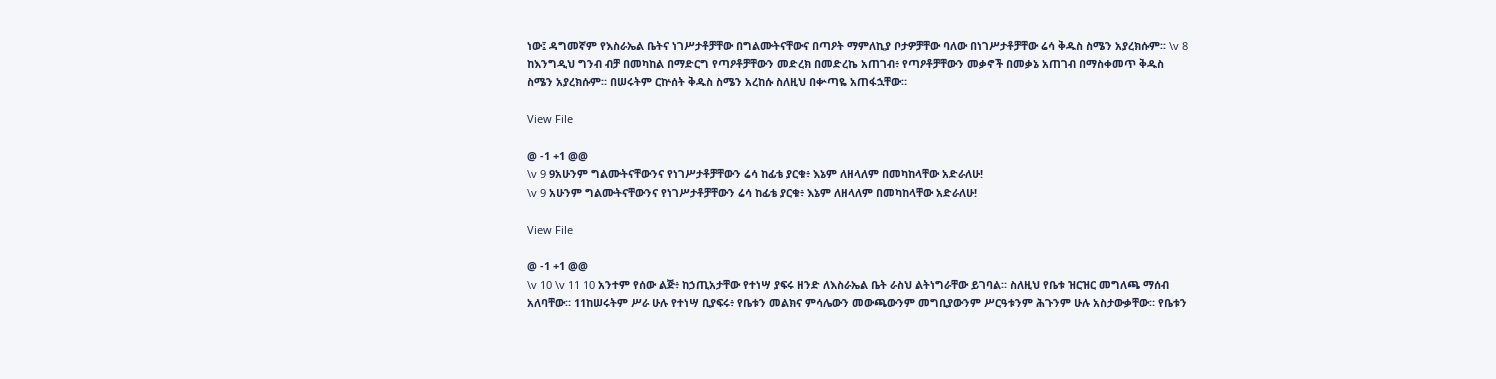ነው፤ ዳግመኛም የእስራኤል ቤትና ነገሥታቶቻቸው በግልሙትናቸውና በጣዖት ማምለኪያ ቦታዎቻቸው ባለው በነገሥታቶቻቸው ሬሳ ቅዱስ ስሜን አያረክሱም፡፡ \v 8 ከእንግዲህ ግንብ ብቻ በመካከል በማድርግ የጣዖቶቻቸውን መድረክ በመድረኬ አጠገብ፥ የጣዖቶቻቸውን መቃኖች በመቃኔ አጠገብ በማስቀመጥ ቅዱስ ስሜን አያረክሱም። በሠሩትም ርኵሰት ቅዱስ ስሜን አረከሱ ስለዚህ በቍጣዬ አጠፋኋቸው።

View File

@ -1 +1 @@
\v 9 9አሁንም ግልሙትናቸውንና የነገሥታቶቻቸውን ሬሳ ከፊቴ ያርቁ፥ እኔም ለዘላለም በመካከላቸው አድራለሁ!
\v 9 አሁንም ግልሙትናቸውንና የነገሥታቶቻቸውን ሬሳ ከፊቴ ያርቁ፥ እኔም ለዘላለም በመካከላቸው አድራለሁ!

View File

@ -1 +1 @@
\v 10 \v 11 10 አንተም የሰው ልጅ፥ ከኃጢአታቸው የተነሣ ያፍሩ ዘንድ ለእስራኤል ቤት ራስህ ልትነግራቸው ይገባል። ስለዚህ የቤቱ ዝርዝር መግለጫ ማሰብ አለባቸው። 11ከሠሩትም ሥራ ሁሉ የተነሣ ቢያፍሩ፥ የቤቱን መልክና ምሳሌውን መውጫውንም መግቢያውንም ሥርዓቱንም ሕጉንም ሁሉ አስታውቃቸው። የቤቱን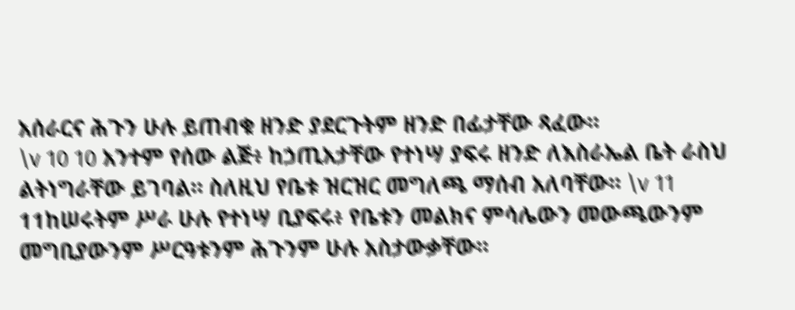አሰራርና ሕጉን ሁሉ ይጠብቁ ዘንድ ያደርጉትም ዘንድ በፊታቸው ጻፈው።
\v 10 10 አንተም የሰው ልጅ፥ ከኃጢአታቸው የተነሣ ያፍሩ ዘንድ ለእስራኤል ቤት ራስህ ልትነግራቸው ይገባል። ስለዚህ የቤቱ ዝርዝር መግለጫ ማሰብ አለባቸው። \v 11 11ከሠሩትም ሥራ ሁሉ የተነሣ ቢያፍሩ፥ የቤቱን መልክና ምሳሌውን መውጫውንም መግቢያውንም ሥርዓቱንም ሕጉንም ሁሉ አስታውቃቸው።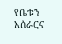የቤቱን አሰራርና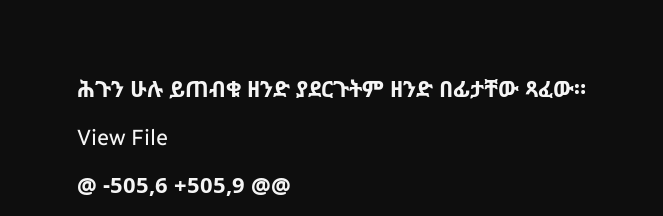ሕጉን ሁሉ ይጠብቁ ዘንድ ያደርጉትም ዘንድ በፊታቸው ጻፈው።

View File

@ -505,6 +505,9 @@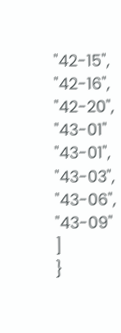"42-15",
"42-16",
"42-20",
"43-01"
"43-01",
"43-03",
"43-06",
"43-09"
]
}